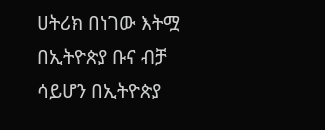ሀትሪክ በነገው እትሟ በኢትዮጵያ ቡና ብቻ ሳይሆን በኢትዮጵያ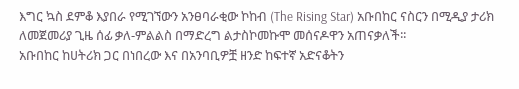እግር ኳስ ደምቆ እያበራ የሚገኘውን አንፀባራቂው ኮከብ (The Rising Star) አቡበከር ናስርን በሚዲያ ታሪክ ለመጀመሪያ ጊዜ ሰፊ ቃለ-ምልልስ በማድረግ ልታስኮመኩሞ መሰናዶዋን አጠናቃለች፡፡
አቡበከር ከሀትሪክ ጋር በነበረው እና በአንባቢዎቿ ዘንድ ከፍተኛ አድናቆትን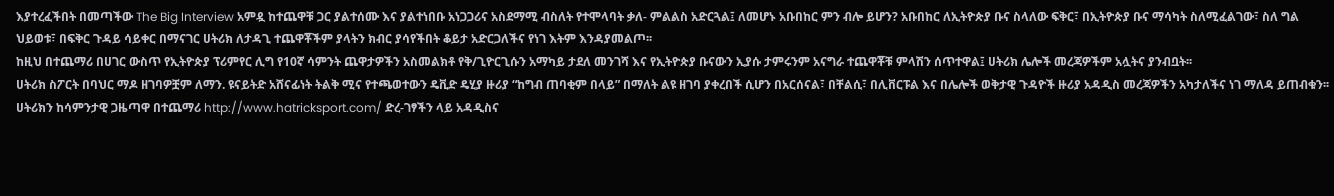እያተረፈችበት በመጣችው The Big Interview አምዷ ከተጨዋቹ ጋር ያልተሰሙ እና ያልተነበቡ አነጋጋሪና አስደማሚ ብስለት የተሞላባት ቃለ- ምልልስ አድርጓል፤ ለመሆኑ አቡበከር ምን ብሎ ይሆን? አቡበከር ለኢትዮጵያ ቡና ስላለው ፍቅር፣ በኢትዮጵያ ቡና ማሳካት ስለሚፈልገው፣ ስለ ግል ህይወቱ፣ በፍቅር ጉዳይ ሳይቀር በማናገር ሀትሪክ ለታዳጊ ተጨዋቾችም ያላትን ክብር ያሳየችበት ቆይታ አድርጋለችና የነገ እትም እንዳያመልጦ፡፡
ከዚህ በተጨማሪ በሀገር ውስጥ የኢትዮጵያ ፕሪምየር ሊግ የ10ኛ ሳምንት ጨዋታዎችን አስመልክቶ የቅ/ጊዮርጊሱን አማካይ ታደለ መንገሻ እና የኢትዮጵያ ቡናውን ኢያሱ ታምሩንም አናግራ ተጨዋቾቹ ምላሽን ሰጥተዋል፤ ሀትሪክ ሌሎች መረጃዎችም አሏትና ያንብቧት፡፡
ሀትሪክ ስፖርት በባህር ማዶ ዘገባዎቿም ለማን. ዩናይትድ አሸናፊነት ትልቅ ሚና የተጫወተውን ዴቪድ ዴሂያ ዙሪያ “ከግብ ጠባቂም በላይ” በማለት ልዩ ዘገባ ያቀረበች ሲሆን በአርሰናል፣ በቸልሲ፣ በሊቨርፑል እና በሌሎች ወቅታዊ ጉዳዮች ዙሪያ አዳዲስ መረጃዎችን አካታለችና ነገ ማለዳ ይጠብቁን፡፡
ሀትሪክን ከሳምንታዊ ጋዜጣዋ በተጨማሪ http://www.hatricksport.com/ ድረ-ገፃችን ላይ አዳዲስና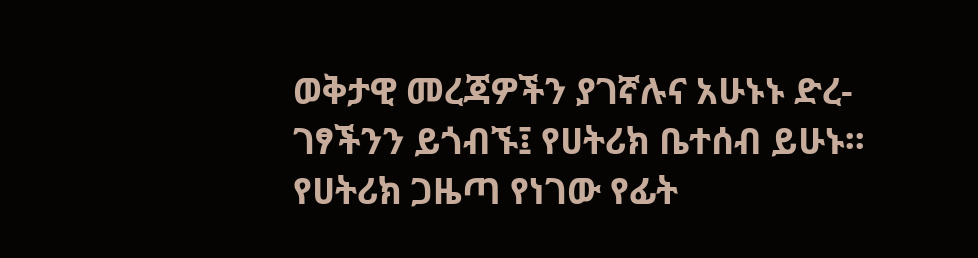ወቅታዊ መረጃዎችን ያገኛሉና አሁኑኑ ድረ-ገፃችንን ይጎብኙ፤ የሀትሪክ ቤተሰብ ይሁኑ፡፡
የሀትሪክ ጋዜጣ የነገው የፊት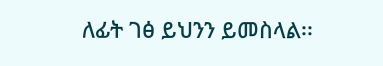ለፊት ገፅ ይህንን ይመስላል፡፡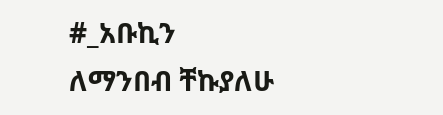#_አቡኪን
ለማንበብ ቸኩያለሁ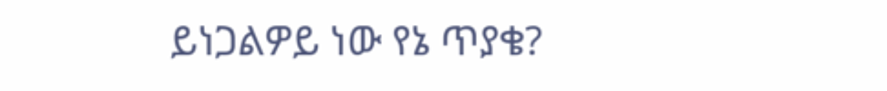ይነጋልዎይ ነው የኔ ጥያቄ?